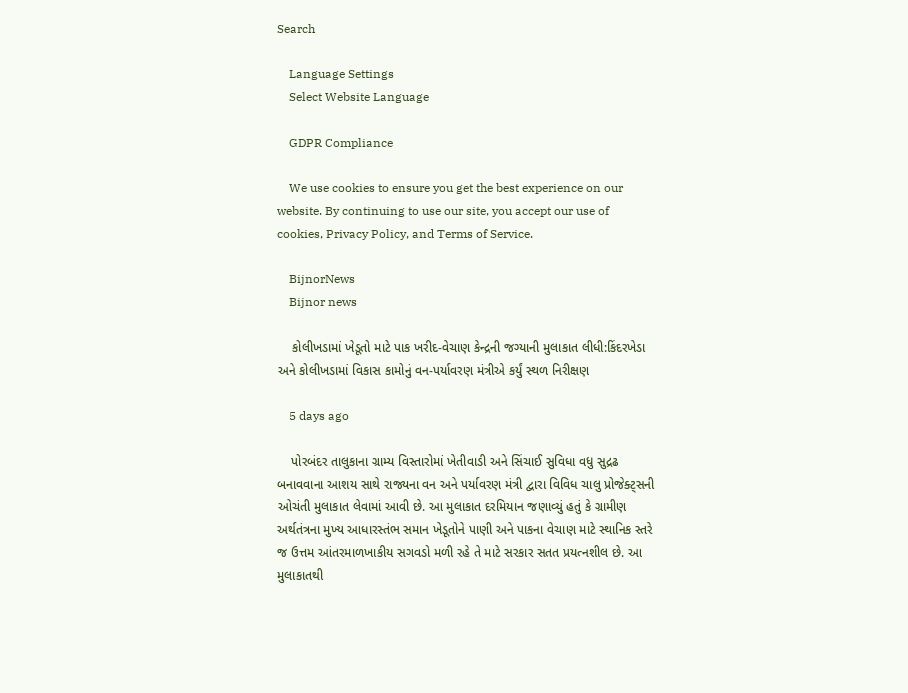Search

    Language Settings
    Select Website Language

    GDPR Compliance

    We use cookies to ensure you get the best experience on our website. By continuing to use our site, you accept our use of cookies, Privacy Policy, and Terms of Service.

    BijnorNews
    Bijnor news

    કોલીખડામાં ખેડૂતો માટે પાક ખરીદ-વેચાણ કેન્દ્રની જગ્યાની મુલાકાત લીધી:કિંદરખેડા અને કોલીખડામાં વિકાસ કામોનું વન-પર્યાવરણ મંત્રીએ કર્યું સ્થળ નિરીક્ષણ

    5 days ago

    પોરબંદર તાલુકાના ગ્રામ્ય વિસ્તારોમાં ખેતીવાડી અને સિંચાઈ સુવિધા વધુ સુદ્રઢ બનાવવાના આશય સાથે રાજ્યના વન અને પર્યાવરણ મંત્રી દ્વારા વિવિધ ચાલુ પ્રોજેક્ટ્સની ઓચંતી મુલાકાત લેવામાં આવી છે. આ મુલાકાત દરમિયાન જણાવ્યું હતું કે ગ્રામીણ અર્થતંત્રના મુખ્ય આધારસ્તંભ સમાન ખેડૂતોને પાણી અને પાકના વેચાણ માટે સ્થાનિક સ્તરે જ ઉત્તમ આંતરમાળખાકીય સગવડો મળી રહે તે માટે સરકાર સતત પ્રયત્નશીલ છે. આ મુલાકાતથી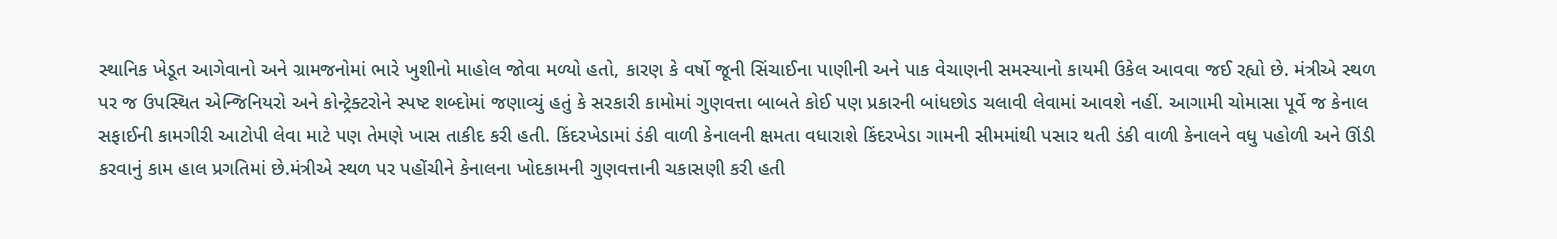સ્થાનિક ખેડૂત આગેવાનો અને ગ્રામજનોમાં ભારે ખુશીનો માહોલ જોવા મળ્યો હતો, કારણ કે વર્ષો જૂની સિંચાઈના પાણીની અને પાક વેચાણની સમસ્યાનો કાયમી ઉકેલ આવવા જઈ રહ્યો છે. મંત્રીએ સ્થળ પર જ ઉપસ્થિત એન્જિનિયરો અને કોન્ટ્રેક્ટરોને સ્પષ્ટ શબ્દોમાં જણાવ્યું હતું કે સરકારી કામોમાં ગુણવત્તા બાબતે કોઈ પણ પ્રકારની બાંધછોડ ચલાવી લેવામાં આવશે નહીં. આગામી ચોમાસા પૂર્વે જ કેનાલ સફાઈની કામગીરી આટોપી લેવા માટે પણ તેમણે ખાસ તાકીદ કરી હતી. કિંદરખેડામાં ડંકી વાળી કેનાલની ક્ષમતા વધારાશે કિંદરખેડા ગામની સીમમાંથી પસાર થતી ડંકી વાળી કેનાલને વધુ પહોળી અને ઊંડી કરવાનું કામ હાલ પ્રગતિમાં છે.મંત્રીએ સ્થળ પર પહોંચીને કેનાલના ખોદકામની ગુણવત્તાની ચકાસણી કરી હતી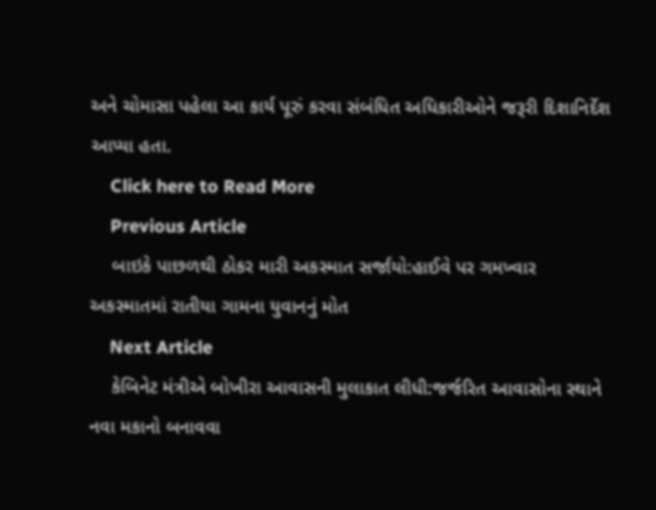અને ચોમાસા પહેલા આ કાર્ય પૂરું કરવા સંબંધિત અધિકારીઓને જરૂરી દિશાનિર્દેશ આપ્યા હતા.
    Click here to Read More
    Previous Article
    બાઇકે પાછળથી ઠોકર મારી અકસ્માત સર્જાયો:હાઈવે પર ગમખ્વાર અકસ્માતમાં રાતીયા ગામના યુવાનનું મોત
    Next Article
    કેબિનેટ મંત્રીએ બોખીરા આવાસની મુલાકાત લીધી:જર્જરિત આવાસોના સ્થાને નવા મકાનો બનાવવા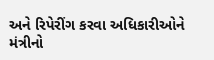અને રિપેરીંગ કરવા અધિકારીઓને મંત્રીનો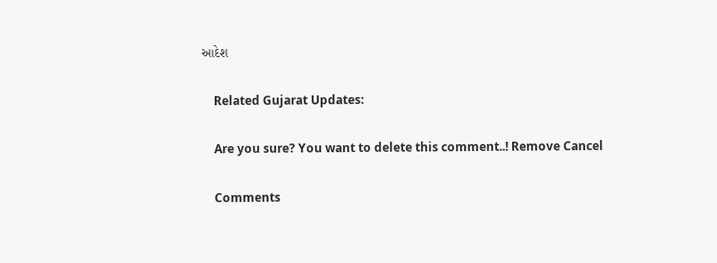આદેશ

    Related Gujarat Updates:

    Are you sure? You want to delete this comment..! Remove Cancel

    Comments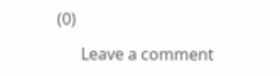(0)

      Leave a comment